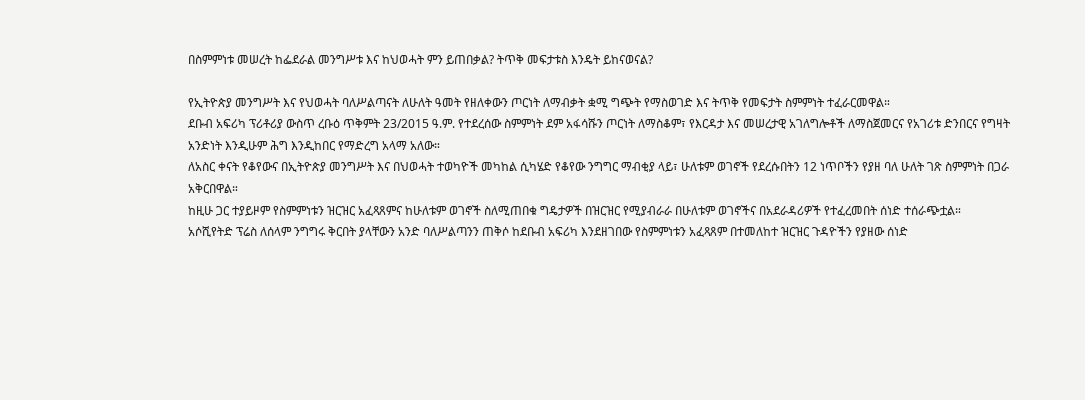በስምምነቱ መሠረት ከፌደራል መንግሥቱ እና ከህወሓት ምን ይጠበቃል? ትጥቅ መፍታቱስ እንዴት ይከናወናል?

የኢትዮጵያ መንግሥት እና የህወሓት ባለሥልጣናት ለሁለት ዓመት የዘለቀውን ጦርነት ለማብቃት ቋሚ ግጭት የማስወገድ እና ትጥቅ የመፍታት ስምምነት ተፈራርመዋል።
ደቡብ አፍሪካ ፕሪቶሪያ ውስጥ ረቡዕ ጥቅምት 23/2015 ዓ.ም. የተደረሰው ስምምነት ደም አፋሳሹን ጦርነት ለማስቆም፣ የእርዳታ እና መሠረታዊ አገለግሎቶች ለማስጀመርና የአገሪቱ ድንበርና የግዛት አንድነት እንዲሁም ሕግ እንዲከበር የማድረግ አላማ አለው።
ለአስር ቀናት የቆየውና በኢትዮጵያ መንግሥት እና በህወሓት ተወካዮች መካከል ሲካሄድ የቆየው ንግግር ማብቂያ ላይ፣ ሁለቱም ወገኖች የደረሱበትን 12 ነጥቦችን የያዘ ባለ ሁለት ገጽ ስምምነት በጋራ አቅርበዋል።
ከዚሁ ጋር ተያይዞም የስምምነቱን ዝርዝር አፈጻጸምና ከሁለቱም ወገኖች ስለሚጠበቁ ግዴታዎች በዝርዝር የሚያብራራ በሁለቱም ወገኖችና በአደራዳሪዎች የተፈረመበት ሰነድ ተሰራጭቷል።
አሶሺየትድ ፕሬስ ለሰላም ንግግሩ ቅርበት ያላቸውን አንድ ባለሥልጣንን ጠቅሶ ከደቡብ አፍሪካ እንደዘገበው የስምምነቱን አፈጻጸም በተመለከተ ዝርዝር ጉዳዮችን የያዘው ሰነድ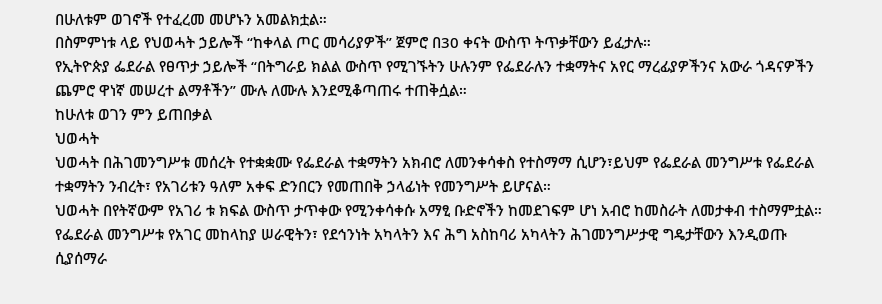በሁለቱም ወገኖች የተፈረመ መሆኑን አመልክቷል።
በስምምነቱ ላይ የህወሓት ኃይሎች “ከቀላል ጦር መሳሪያዎች” ጀምሮ በ30 ቀናት ውስጥ ትጥቃቸውን ይፈታሉ።
የኢትዮጵያ ፌደራል የፀጥታ ኃይሎች “በትግራይ ክልል ውስጥ የሚገኙትን ሁሉንም የፌደራሉን ተቋማትና አየር ማረፊያዎችንና አውራ ጎዳናዎችን ጨምሮ ዋነኛ መሠረተ ልማቶችን” ሙሉ ለሙሉ እንደሚቆጣጠሩ ተጠቅሷል።
ከሁለቱ ወገን ምን ይጠበቃል
ህወሓት
ህወሓት በሕገመንግሥቱ መሰረት የተቋቋሙ የፌደራል ተቋማትን አክብሮ ለመንቀሳቀስ የተስማማ ሲሆን፣ይህም የፌደራል መንግሥቱ የፌደራል ተቋማትን ንብረት፣ የአገሪቱን ዓለም አቀፍ ድንበርን የመጠበቅ ኃላፊነት የመንግሥት ይሆናል።
ህወሓት በየትኛውም የአገሪ ቱ ክፍል ውስጥ ታጥቀው የሚንቀሳቀሱ አማፂ ቡድኖችን ከመደገፍም ሆነ አብሮ ከመስራት ለመታቀብ ተስማምቷል።
የፌደራል መንግሥቱ የአገር መከላከያ ሠራዊትን፣ የደኅንነት አካላትን እና ሕግ አስከባሪ አካላትን ሕገመንግሥታዊ ግዴታቸውን እንዲወጡ ሲያሰማራ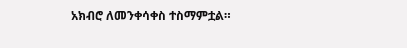አክብሮ ለመንቀሳቀስ ተስማምቷል።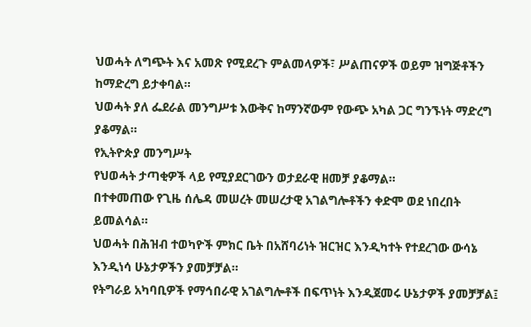ህወሓት ለግጭት እና አመጽ የሚደረጉ ምልመላዎች፣ ሥልጠናዎች ወይም ዝግጅቶችን ከማድረግ ይታቀባል።
ህወሓት ያለ ፌደራል መንግሥቱ እውቅና ከማንኛውም የውጭ አካል ጋር ግንኙነት ማድረግ ያቆማል።
የኢትዮጵያ መንግሥት
የህወሓት ታጣቂዎች ላይ የሚያደርገውን ወታደራዊ ዘመቻ ያቆማል።
በተቀመጠው የጊዜ ሰሌዳ መሠረት መሠረታዊ አገልግሎቶችን ቀድሞ ወደ ነበረበት ይመልሳል።
ህወሓት በሕዝብ ተወካዮች ምክር ቤት በአሸባሪነት ዝርዝር እንዲካተት የተደረገው ውሳኔ እንዲነሳ ሁኔታዎችን ያመቻቻል።
የትግራይ አካባቢዎች የማኅበራዊ አገልግሎቶች በፍጥነት እንዲጀመሩ ሁኔታዎች ያመቻቻል፤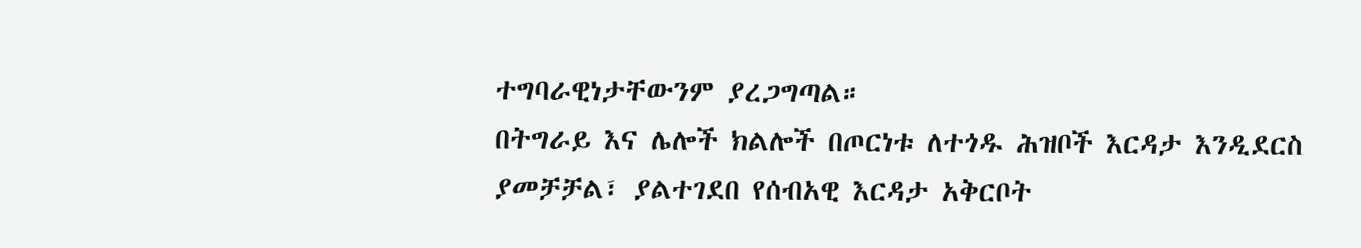ተግባራዊነታቸውንም ያረጋግጣል።
በትግራይ እና ሌሎች ክልሎች በጦርነቱ ለተጎዱ ሕዝቦች እርዳታ እንዲደርስ ያመቻቻል፣ ያልተገደበ የሰብአዊ እርዳታ አቅርቦት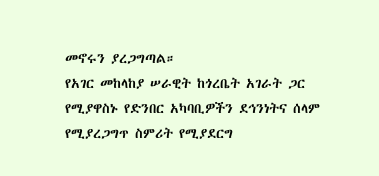መኖሩን ያረጋግጣል።
የአገር መከላከያ ሠራዊት ከጎረቤት አገራት ጋር የሚያዋስኑ የድንበር አካባቢዎችን ደኅንነትና ሰላም የሚያረጋግጥ ስምሪት የሚያደርግ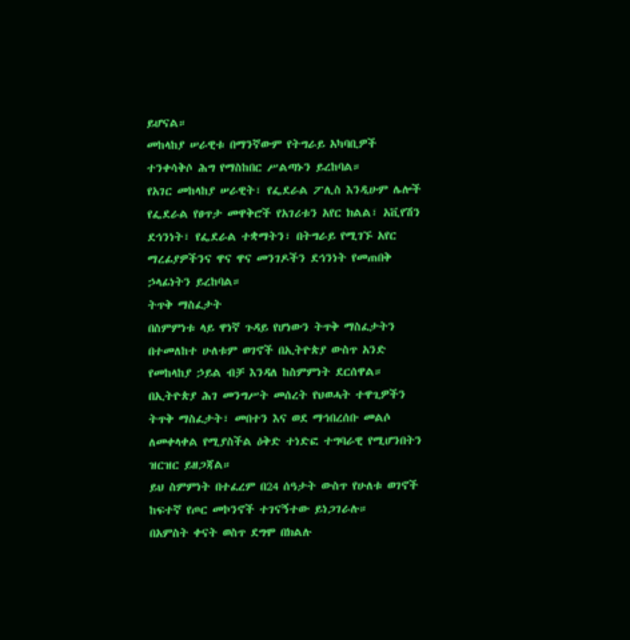ይሆናል።
መከላከያ ሠራዊቱ በማንኛውም የትግራይ አካባቢዎች ተንቀሳቅሶ ሕግ የማስከበር ሥልጣኑን ይረከባል።
የአገር መከላከያ ሠራዊት፣ የፌደራል ፖሊስ እንዲሁም ሌሎች የፌደራል የፀጥታ መዋቅሮች የአገሪቱን አየር ክልል፣ አቪየሽን ደኅንነት፣ የፌደራል ተቋማትን፣ በትግራይ የሚገኙ አየር ማረፊያዎችንና ዋና ዋና መንገዶችን ደኅንነት የመጠበቅ ኃላፊነትን ይረከባል።
ትጥቅ ማስፈታት
በስምምነቱ ላይ ዋነኛ ጉዳይ የሆነውን ትጥቅ ማስፈታትን በተመለከተ ሁለቱም ወገኖች በኢትዮጵያ ውስጥ አንድ የመከላከያ ኃይል ብቻ እንዳለ ከስምምነት ደርሰዋል።
በኢትዮጵያ ሕገ መንግሥት መሰረት የህወሓት ተዋጊዎችን ትጥቅ ማስፈታት፣ መበተን እና ወደ ማኅበረሰቡ መልሶ ለመቀላቀል የሚያስችል ዕቅድ ተነድፎ ተግባራዊ የሚሆንበትን ዝርዝር ይዘጋጃል።
ይህ ስምምነት በተፈረም በ24 ሰዓታት ውስጥ የሁለቱ ወገኖች ከፍተኛ የጦር መኮንኖች ተገናኝተው ይነጋገራሉ።
በአምስት ቀናት ወስጥ ደግሞ በክልሉ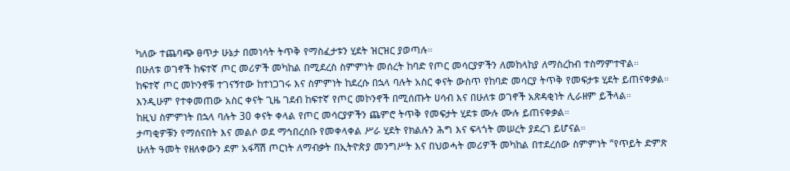ካለው ተጨባጭ ፀጥታ ሁኔታ በመነሳት ትጥቅ የማስፈታቱን ሂደት ዝርዝር ያወጣሉ።
በሁለቱ ወገኖች ከፍተኛ ጦር መሪዎች መካከል በሚደረስ ስምምነት መሰረት ከባድ የጦር መሳርያዎችን ለመከላከያ ለማስረከብ ተስማምተዋል።
ከፍተኛ ጦር መኮንኖቹ ተገናኝተው ከተነጋገሩ እና ስምምነት ከደረሱ በኋላ ባሉት አስር ቀናት ውስጥ የከባድ መሳርያ ትጥቅ የመፍታቱ ሂደት ይጠናቀቃል።
እንዲሁም የተቀመጠው አስር ቀናት ጊዜ ገደብ ከፍተኛ የጦር መኮንኖች በሚሰጡት ሀሳብ እና በሁለቱ ወገኖች አጽዳቂነት ሊራዘም ይችላል።
ከዚህ ስምምነት በኋላ ባሉት 30 ቀናት ቀላል የጦር መሳርያዎችን ጨምሮ ትጥቅ የመፍታት ሂደቱ ሙሉ ሙሉ ይጠናቀቃል።
ታጣቂዎቹን የማሰናበት እና መልሶ ወደ ማኅበረሰቡ የመቀላቀል ሥራ ሂደት የክልሉን ሕግ እና ፍላጎት መሠረት ያደረገ ይሆናል።
ሁለት ዓመት የዘለቀውን ደም አፋሻሽ ጦርነት ለማብቃት በኢትዮጵያ መንግሥት እና በህወሓት መሪዎች መካከል በተደረሰው ስምምነት “የጥይት ድምጽ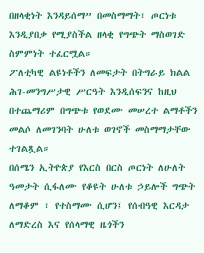በዘላቂነት እንዳይሰማ” በመስማማት፣ ጦርነቱ እንዲያበቃ የሚያስችል ዘላቂ የግጭት ማስወገድ ስምምነት ተፈርሟል።
ፖለቲካዊ ልዩነቶችን ለመፍታት በትግራይ ክልል ሕገ-መንግሥታዊ ሥርዓት እንዲሰፍንና ከዚህ በተጨማሪም በግጭቱ የወደሙ መሠረተ ልማቶችን መልሶ ለመገንባት ሁለቱ ወገኖች መስማማታቸው ተገልጿል።
በሰሜን ኢትዮጵያ የእርስ በርስ ጦርነት ለሁለት ዓመታት ሲፋለሙ የቆዩት ሁለቱ ኃይሎች ግጭት ለማቆም ፣ የተስማሙ ሲሆን፤ የሰብዓዊ እርዳታ ለማድረስ እና የሰላማዊ ዜጎችን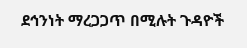ደኅንነት ማረጋጋጥ በሚሉት ጉዳዮች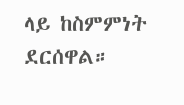ላይ ከስምምነት ደርሰዋል።